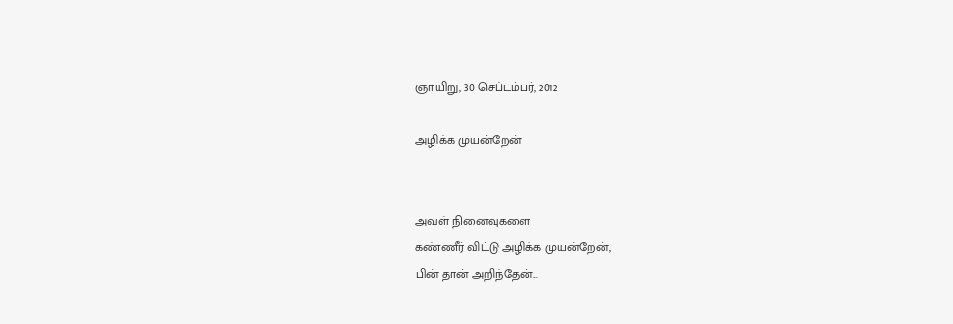ஞாயிறு, 30 செப்டம்பர், 2012

அழிக்க முயன்றேன்


அவள் நினைவுகளை
கண்ணீர் விட்டு அழிக்க முயன்றேன்,
பின் தான் அறிந்தேன்...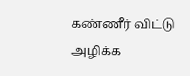கண்ணீர் விட்டு அழிக்க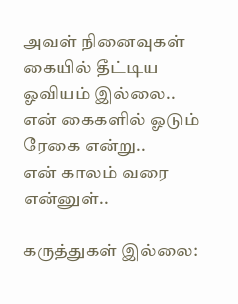அவள் நினைவுகள் கையில் தீட்டிய
ஓவியம் இல்லை..
என் கைகளில் ஓடும் ரேகை என்று..
என் காலம் வரை என்னுள்..

கருத்துகள் இல்லை: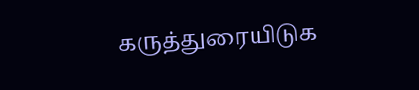கருத்துரையிடுக